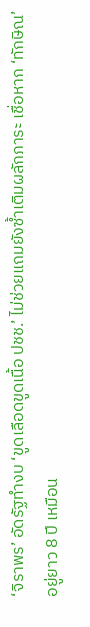‘จิราพร’ อัดรัฐทำงบ ‘ขูดเลือดขูดเนื้อ ปชช.’ ไม่ช่วยแถมยังซ้ำเติมผลักภาระ เชื่อหาก ‘ทักษิณ’ อยู่ยาว 8 ปี เหมือน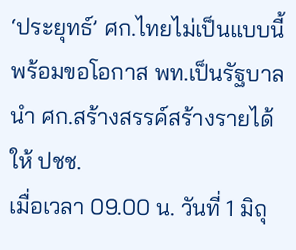‘ประยุทธ์’ ศก.ไทยไม่เป็นแบบนี้ พร้อมขอโอกาส พท.เป็นรัฐบาล นำ ศก.สร้างสรรค์สร้างรายได้ให้ ปชช.
เมื่อเวลา 09.00 น. วันที่ 1 มิถุ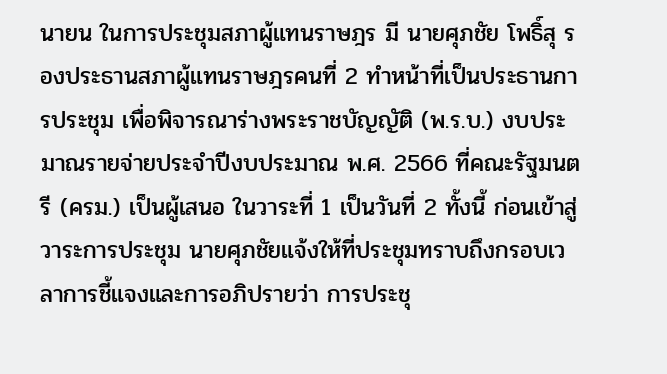นายน ในการประชุมสภาผู้แทนราษฎร มี นายศุภชัย โพธิ์สุ รองประธานสภาผู้แทนราษฎรคนที่ 2 ทำหน้าที่เป็นประธานการประชุม เพื่อพิจารณาร่างพระราชบัญญัติ (พ.ร.บ.) งบประมาณรายจ่ายประจำปีงบประมาณ พ.ศ. 2566 ที่คณะรัฐมนตรี (ครม.) เป็นผู้เสนอ ในวาระที่ 1 เป็นวันที่ 2 ทั้งนี้ ก่อนเข้าสู่วาระการประชุม นายศุภชัยแจ้งให้ที่ประชุมทราบถึงกรอบเวลาการชี้แจงและการอภิปรายว่า การประชุ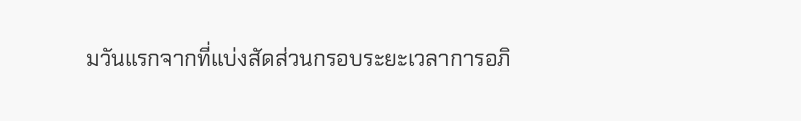มวันแรกจากที่แบ่งสัดส่วนกรอบระยะเวลาการอภิ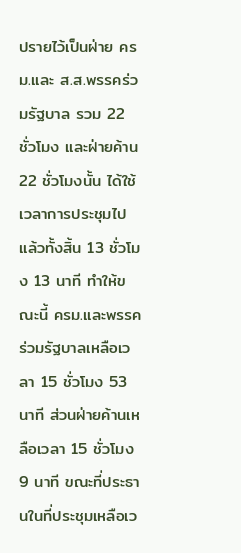ปรายไว้เป็นฝ่าย ครม.และ ส.ส.พรรคร่วมรัฐบาล รวม 22 ชั่วโมง และฝ่ายค้าน 22 ชั่วโมงนั้น ได้ใช้เวลาการประชุมไปแล้วทั้งสิ้น 13 ชั่วโมง 13 นาที ทำให้ขณะนี้ ครม.และพรรคร่วมรัฐบาลเหลือเวลา 15 ชั่วโมง 53 นาที ส่วนฝ่ายค้านเหลือเวลา 15 ชั่วโมง 9 นาที ขณะที่ประธานในที่ประชุมเหลือเว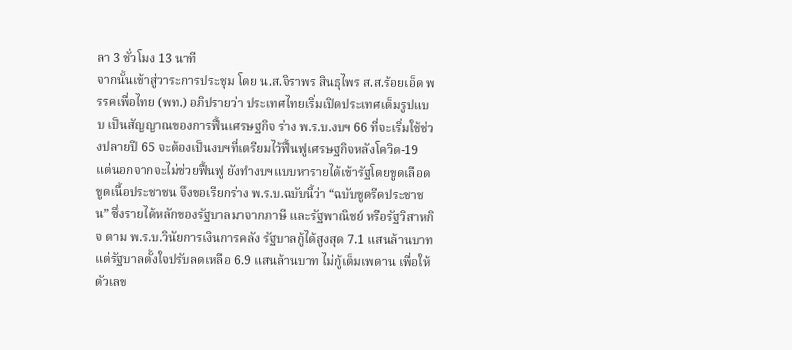ลา 3 ชั่วโมง 13 นาที
จากนั้นเข้าสู่วาระการประชุม โดย น.ส.จิราพร สินธุไพร ส.ส.ร้อยเอ็ด พรรคเพื่อไทย (พท.) อภิปรายว่า ประเทศไทยเริ่มเปิดประเทศเต็มรูปแบบ เป็นสัญญาณของการฟื้นเศรษฐกิจ ร่าง พ.ร.บ.งบฯ 66 ที่จะเริ่มใช้ช่วงปลายปี 65 จะต้องเป็นงบฯที่เตรียมไว้ฟื้นฟูเศรษฐกิจหลังโควิด-19 แต่นอกจากจะไม่ช่วยฟื้นฟู ยังทำงบฯแบบหารายได้เข้ารัฐโดยขูดเลือดขูดเนื้อประชาชน จึงขอเรียกร่าง พ.ร.บ.ฉบับนี้ว่า “ฉบับขูดรีดประชาชน” ซึ่งรายได้หลักของรัฐบาลมาจากภาษี และรัฐพาณิชย์ หรือรัฐวิสาหกิจ ตาม พ.ร.บ.วินัยการเงินการคลัง รัฐบาลกู้ได้สูงสุด 7.1 แสนล้านบาท แต่รัฐบาลตั้งใจปรับลดเหลือ 6.9 แสนล้านบาท ไม่กู้เต็มเพดาน เพื่อให้ตัวเลข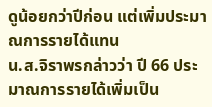ดูน้อยกว่าปีก่อน แต่เพิ่มประมาณการรายได้แทน
น.ส.จิราพรกล่าวว่า ปี 66 ประมาณการรายได้เพิ่มเป็น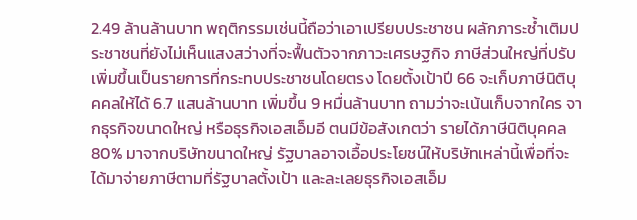2.49 ล้านล้านบาท พฤติกรรมเช่นนี้ถือว่าเอาเปรียบประชาชน ผลักภาระซ้ำเติมประชาชนที่ยังไม่เห็นแสงสว่างที่จะฟื้นตัวจากภาวะเศรษฐกิจ ภาษีส่วนใหญ่ที่ปรับเพิ่มขึ้นเป็นรายการที่กระทบประชาชนโดยตรง โดยตั้งเป้าปี 66 จะเก็บภาษีนิติบุคคลให้ได้ 6.7 แสนล้านบาท เพิ่มขึ้น 9 หมื่นล้านบาท ถามว่าจะเน้นเก็บจากใคร จากธุรกิจขนาดใหญ่ หรือธุรกิจเอสเอ็มอี ตนมีข้อสังเกตว่า รายได้ภาษีนิติบุคคล 80% มาจากบริษัทขนาดใหญ่ รัฐบาลอาจเอื้อประโยชน์ให้บริษัทเหล่านี้เพื่อที่จะได้มาจ่ายภาษีตามที่รัฐบาลตั้งเป้า และละเลยธุรกิจเอสเอ็ม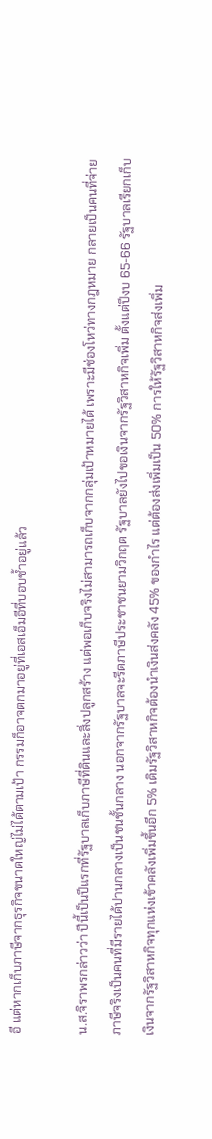อี แต่หากเก็บภาษีจากธุรกิจขนาดใหญ่ไม่ได้ตามเป้า กรรมก็อาจตกมาอยู่ที่เอสเอ็มอีที่บอบช้ำอยู่แล้ว

น.ส.จิราพรกล่าวว่า ปีนี้เป็นปีแรกที่รัฐบาลเก็บภาษีที่ดินและสิ่งปลูกสร้าง แต่พอเก็บจริงไม่สามารถเก็บจากกลุ่มเป้าหมายได้ เพราะมีช่องโหว่ทางกฎหมาย กลายเป็นคนที่จ่ายภาษีจริงเป็นคนที่มีรายได้ปานกลางเป็นชนชั้นกลาง นอกจากรัฐบาลจะรีดภาษีประชาชนยามวิกฤต รัฐบาลยังไปขอเงินจากรัฐวิสาหกิจเพิ่ม ตั้งแต่ปีงบ 65-66 รัฐบาลเรียกเก็บเงินจากรัฐวิสาหกิจทุกแห่งเข้าคลังเพิ่มขึ้นอีก 5% เดิมรัฐวิสาหกิจต้องนำเงินส่งคลัง 45% ของกำไร แต่ต้องส่งเพิ่มเป็น 50% การให้รัฐวิสาหกิจส่งเพิ่ม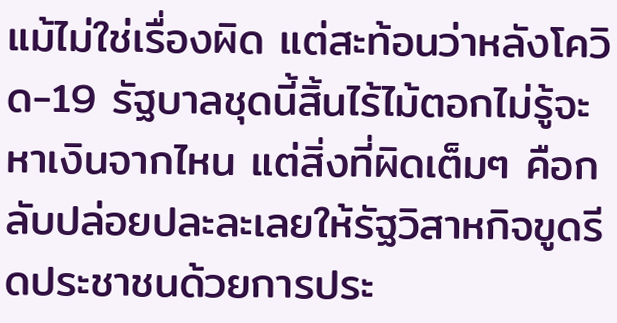แม้ไม่ใช่เรื่องผิด แต่สะท้อนว่าหลังโควิด-19 รัฐบาลชุดนี้สิ้นไร้ไม้ตอกไม่รู้จะหาเงินจากไหน แต่สิ่งที่ผิดเต็มๆ คือกลับปล่อยปละละเลยให้รัฐวิสาหกิจขูดรีดประชาชนด้วยการประ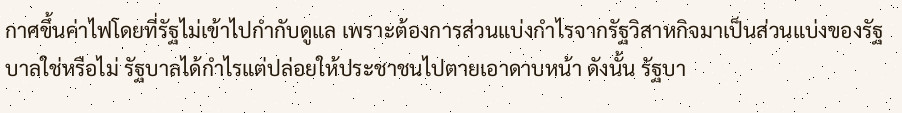กาศขึ้นค่าไฟโดยที่รัฐไม่เข้าไปกำกับดูแล เพราะต้องการส่วนแบ่งกำไรจากรัฐวิสาหกิจมาเป็นส่วนแบ่งของรัฐบาลใช่หรือไม่ รัฐบาลได้กำไรแต่ปล่อยให้ประชาชนไปตายเอาดาบหน้า ดังนั้น รัฐบา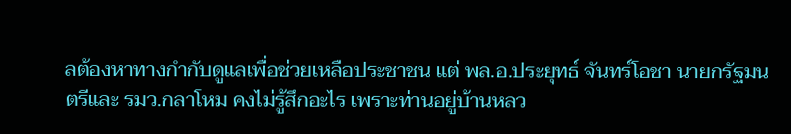ลต้องหาทางกำกับดูแลเพื่อช่วยเหลือประชาชน แต่ พล.อ.ประยุทธ์ จันทร์โอชา นายกรัฐมนตรีและ รมว.กลาโหม คงไม่รู้สึกอะไร เพราะท่านอยู่บ้านหลว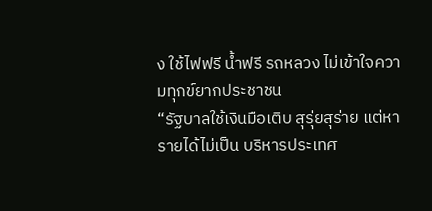ง ใช้ไฟฟรี น้ำฟรี รถหลวง ไม่เข้าใจความทุกข์ยากประชาชน
“รัฐบาลใช้เงินมือเติบ สุรุ่ยสุร่าย แต่หารายได้ไม่เป็น บริหารประเทศ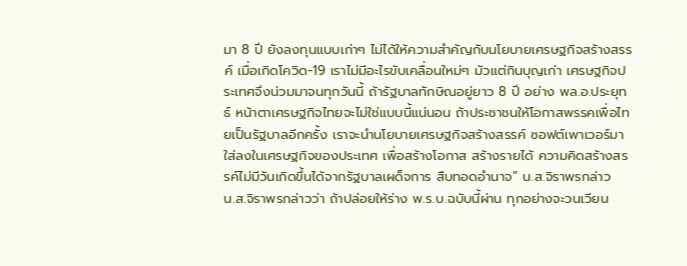มา 8 ปี ยังลงทุนแบบเก่าๆ ไม่ได้ให้ความสำคัญกับนโยบายเศรษฐกิจสร้างสรรค์ เมื่อเกิดโควิด-19 เราไม่มีอะไรขับเคลื่อนใหม่ๆ มัวแต่กินบุญเก่า เศรษฐกิจประเทศจึงน่วมมาจนทุกวันนี้ ถ้ารัฐบาลทักษิณอยู่ยาว 8 ปี อย่าง พล.อ.ประยุทธ์ หน้าตาเศรษฐกิจไทยจะไม่ใช่แบบนี้แน่นอน ถ้าประชาชนให้โอกาสพรรคเพื่อไทยเป็นรัฐบาลอีกครั้ง เราจะนำนโยบายเศรษฐกิจสร้างสรรค์ ซอฟต์เพาเวอร์มาใส่ลงในเศรษฐกิจของประเทศ เพื่อสร้างโอกาส สร้างรายได้ ความคิดสร้างสรรค์ไม่มีวันเกิดขึ้นได้จากรัฐบาลเผด็จการ สืบทอดอำนาจ” น.ส.จิราพรกล่าว
น.ส.จิราพรกล่าวว่า ถ้าปล่อยให้ร่าง พ.ร.บ.ฉบับนี้ผ่าน ทุกอย่างจะวนเวียน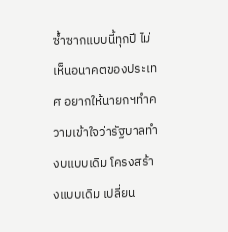ซ้ำซากแบบนี้ทุกปี ไม่เห็นอนาคตของประเทศ อยากให้นายกฯทำความเข้าใจว่ารัฐบาลทำงบแบบเดิม โครงสร้างแบบเดิม เปลี่ยน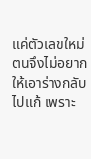แค่ตัวเลขใหม่ ตนจึงไม่อยากให้เอาร่างกลับไปแก้ เพราะ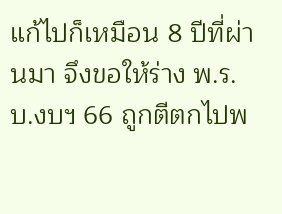แก้ไปก็เหมือน 8 ปีที่ผ่านมา จึงขอให้ร่าง พ.ร.บ.งบฯ 66 ถูกตีตกไปพ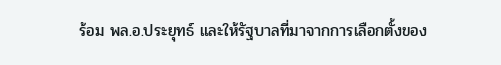ร้อม พล.อ.ประยุทธ์ และให้รัฐบาลที่มาจากการเลือกตั้งของ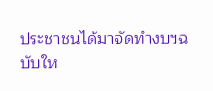ประชาชนได้มาจัดทำงบฯฉบับให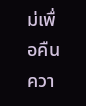ม่เพื่อคืนควา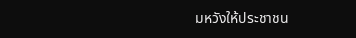มหวังให้ประชาชน